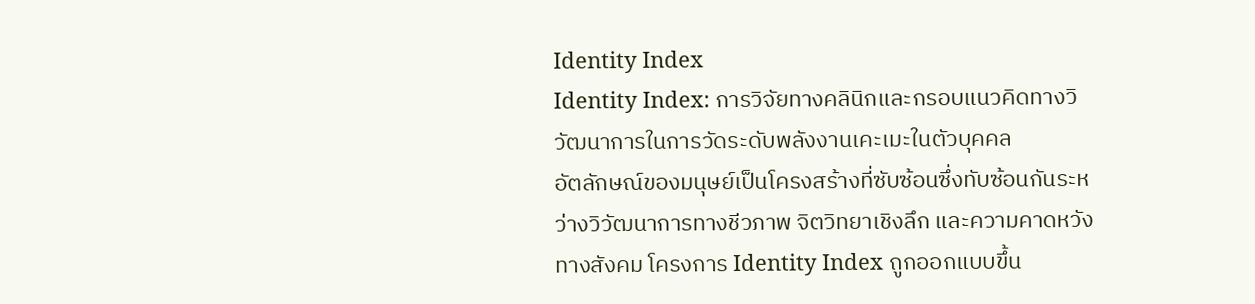Identity Index
Identity Index: การวิจัยทางคลินิกและกรอบแนวคิดทางวิวัฒนาการในการวัดระดับพลังงานเคะเมะในตัวบุคคล
อัตลักษณ์ของมนุษย์เป็นโครงสร้างที่ซับซ้อนซึ่งทับซ้อนกันระหว่างวิวัฒนาการทางชีวภาพ จิตวิทยาเชิงลึก และความคาดหวังทางสังคม โครงการ Identity Index ถูกออกแบบขึ้น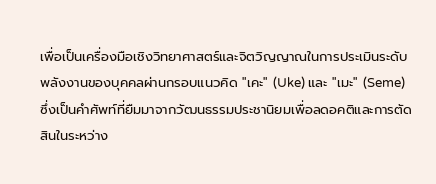เพื่อเป็นเครื่องมือเชิงวิทยาศาสตร์และจิตวิญญาณในการประเมินระดับพลังงานของบุคคลผ่านกรอบแนวคิด "เคะ" (Uke) และ "เมะ" (Seme) ซึ่งเป็นคำศัพท์ที่ยืมมาจากวัฒนธรรมประชานิยมเพื่อลดอคติและการตัดสินในระหว่าง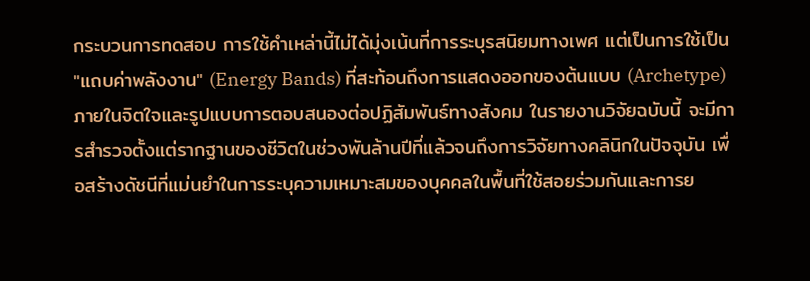กระบวนการทดสอบ การใช้คำเหล่านี้ไม่ได้มุ่งเน้นที่การระบุรสนิยมทางเพศ แต่เป็นการใช้เป็น "แถบค่าพลังงาน" (Energy Bands) ที่สะท้อนถึงการแสดงออกของต้นแบบ (Archetype) ภายในจิตใจและรูปแบบการตอบสนองต่อปฏิสัมพันธ์ทางสังคม ในรายงานวิจัยฉบับนี้ จะมีการสำรวจตั้งแต่รากฐานของชีวิตในช่วงพันล้านปีที่แล้วจนถึงการวิจัยทางคลินิกในปัจจุบัน เพื่อสร้างดัชนีที่แม่นยำในการระบุความเหมาะสมของบุคคลในพื้นที่ใช้สอยร่วมกันและการย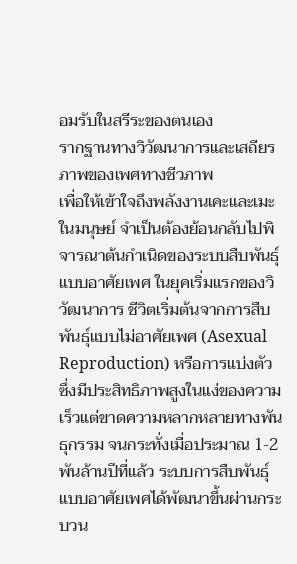อมรับในสรีระของตนเอง
รากฐานทางวิวัฒนาการและเสถียรภาพของเพศทางชีวภาพ
เพื่อให้เข้าใจถึงพลังงานเคะและเมะในมนุษย์ จำเป็นต้องย้อนกลับไปพิจารณาต้นกำเนิดของระบบสืบพันธุ์แบบอาศัยเพศ ในยุคเริ่มแรกของวิวัฒนาการ ชีวิตเริ่มต้นจากการสืบพันธุ์แบบไม่อาศัยเพศ (Asexual Reproduction) หรือการแบ่งตัว ซึ่งมีประสิทธิภาพสูงในแง่ของความเร็วแต่ขาดความหลากหลายทางพันธุกรรม จนกระทั่งเมื่อประมาณ 1-2 พันล้านปีที่แล้ว ระบบการสืบพันธุ์แบบอาศัยเพศได้พัฒนาขึ้นผ่านกระบวน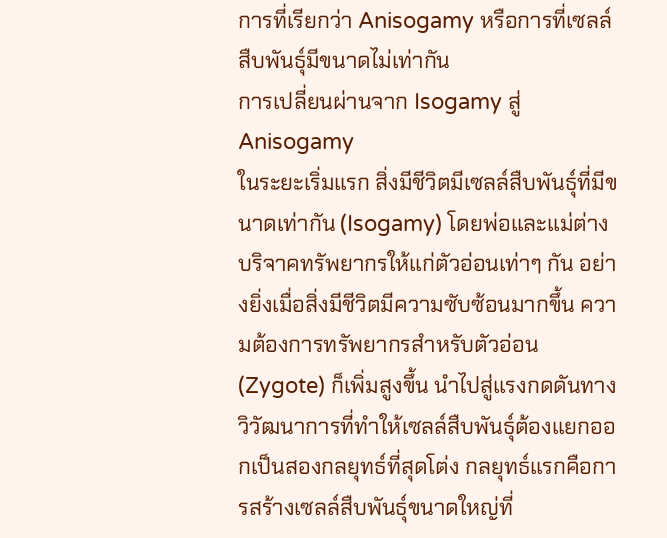การที่เรียกว่า Anisogamy หรือการที่เซลล์สืบพันธุ์มีขนาดไม่เท่ากัน
การเปลี่ยนผ่านจาก Isogamy สู่ Anisogamy
ในระยะเริ่มแรก สิ่งมีชีวิตมีเซลล์สืบพันธุ์ที่มีขนาดเท่ากัน (Isogamy) โดยพ่อและแม่ต่างบริจาคทรัพยากรให้แก่ตัวอ่อนเท่าๆ กัน อย่างยิ่งเมื่อสิ่งมีชีวิตมีความซับซ้อนมากขึ้น ความต้องการทรัพยากรสำหรับตัวอ่อน (Zygote) ก็เพิ่มสูงขึ้น นำไปสู่แรงกดดันทางวิวัฒนาการที่ทำให้เซลล์สืบพันธุ์ต้องแยกออกเป็นสองกลยุทธ์ที่สุดโต่ง กลยุทธ์แรกคือการสร้างเซลล์สืบพันธุ์ขนาดใหญ่ที่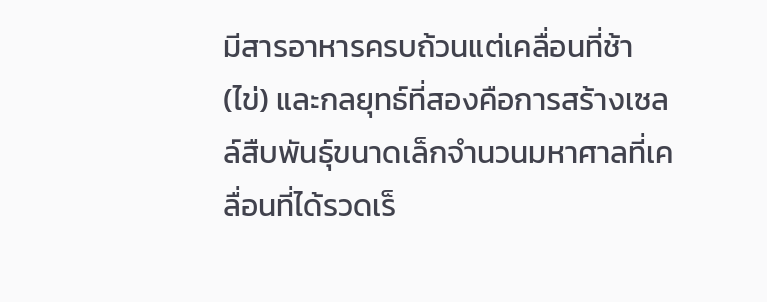มีสารอาหารครบถ้วนแต่เคลื่อนที่ช้า (ไข่) และกลยุทธ์ที่สองคือการสร้างเซลล์สืบพันธุ์ขนาดเล็กจำนวนมหาศาลที่เคลื่อนที่ได้รวดเร็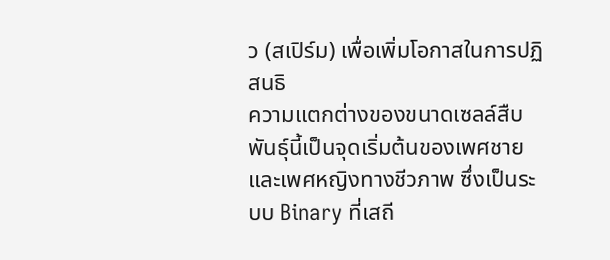ว (สเปิร์ม) เพื่อเพิ่มโอกาสในการปฏิสนธิ
ความแตกต่างของขนาดเซลล์สืบพันธุ์นี้เป็นจุดเริ่มต้นของเพศชายและเพศหญิงทางชีวภาพ ซึ่งเป็นระบบ Binary ที่เสถี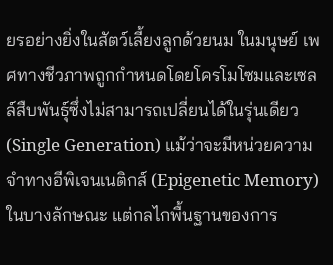ยรอย่างยิ่งในสัตว์เลี้ยงลูกด้วยนม ในมนุษย์ เพศทางชีวภาพถูกกำหนดโดยโครโมโซมและเซลล์สืบพันธุ์ซึ่งไม่สามารถเปลี่ยนได้ในรุ่นเดียว (Single Generation) แม้ว่าจะมีหน่วยความจำทางอีพิเจนเนติกส์ (Epigenetic Memory) ในบางลักษณะ แต่กลไกพื้นฐานของการ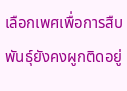เลือกเพศเพื่อการสืบพันธุ์ยังคงผูกติดอยู่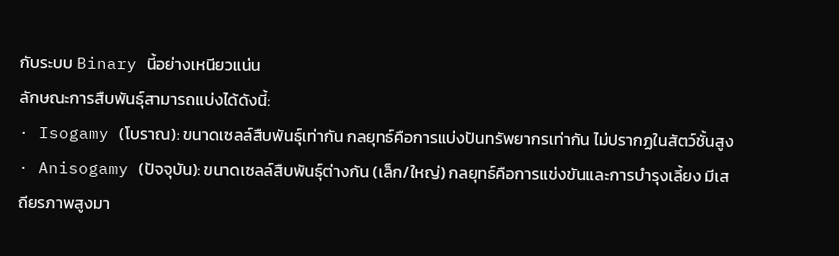กับระบบ Binary นี้อย่างเหนียวแน่น
ลักษณะการสืบพันธุ์สามารถแบ่งได้ดังนี้:
· Isogamy (โบราณ): ขนาดเซลล์สืบพันธุ์เท่ากัน กลยุทธ์คือการแบ่งปันทรัพยากรเท่ากัน ไม่ปรากฏในสัตว์ชั้นสูง
· Anisogamy (ปัจจุบัน): ขนาดเซลล์สืบพันธุ์ต่างกัน (เล็ก/ใหญ่) กลยุทธ์คือการแข่งขันและการบำรุงเลี้ยง มีเสถียรภาพสูงมา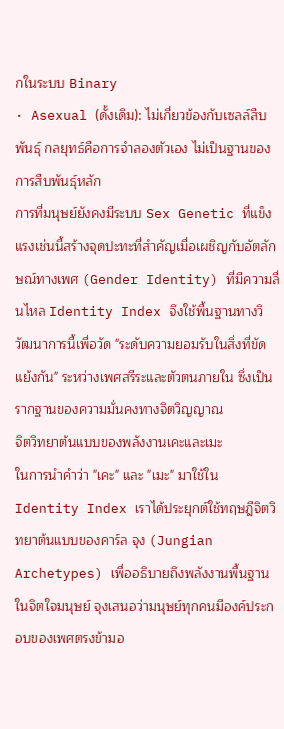กในระบบ Binary
· Asexual (ดั้งเดิม): ไม่เกี่ยวข้องกับเซลล์สืบพันธุ์ กลยุทธ์คือการจำลองตัวเอง ไม่เป็นฐานของการสืบพันธุ์หลัก
การที่มนุษย์ยังคงมีระบบ Sex Genetic ที่แข็งแรงเช่นนี้สร้างจุดปะทะที่สำคัญเมื่อเผชิญกับอัตลักษณ์ทางเพศ (Gender Identity) ที่มีความลื่นไหล Identity Index จึงใช้พื้นฐานทางวิวัฒนาการนี้เพื่อวัด "ระดับความยอมรับในสิ่งที่ขัดแย้งกัน" ระหว่างเพศสรีระและตัวตนภายใน ซึ่งเป็นรากฐานของความมั่นคงทางจิตวิญญาณ
จิตวิทยาต้นแบบของพลังงานเคะและเมะ
ในการนำคำว่า "เคะ" และ "เมะ" มาใช้ใน Identity Index เราได้ประยุกต์ใช้ทฤษฎีจิตวิทยาต้นแบบของคาร์ล จุง (Jungian Archetypes) เพื่ออธิบายถึงพลังงานพื้นฐานในจิตใจมนุษย์ จุงเสนอว่ามนุษย์ทุกคนมีองค์ประกอบของเพศตรงข้ามอ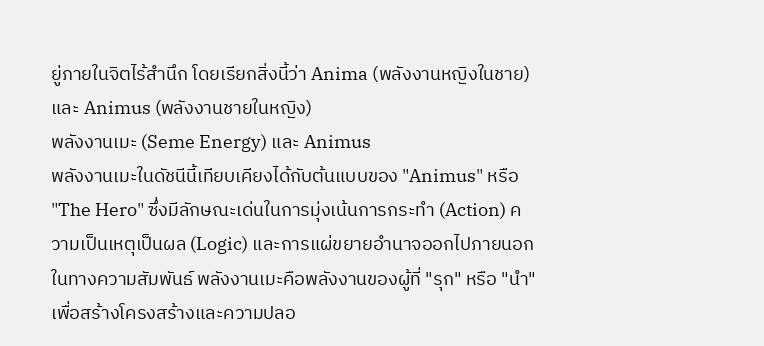ยู่ภายในจิตไร้สำนึก โดยเรียกสิ่งนี้ว่า Anima (พลังงานหญิงในชาย) และ Animus (พลังงานชายในหญิง)
พลังงานเมะ (Seme Energy) และ Animus
พลังงานเมะในดัชนีนี้เทียบเคียงได้กับต้นแบบของ "Animus" หรือ "The Hero" ซึ่งมีลักษณะเด่นในการมุ่งเน้นการกระทำ (Action) ความเป็นเหตุเป็นผล (Logic) และการแผ่ขยายอำนาจออกไปภายนอก ในทางความสัมพันธ์ พลังงานเมะคือพลังงานของผู้ที่ "รุก" หรือ "นำ" เพื่อสร้างโครงสร้างและความปลอ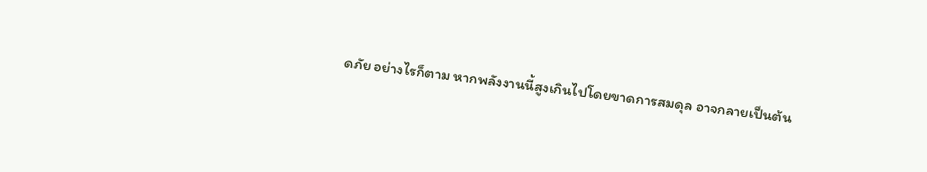ดภัย อย่างไรก็ตาม หากพลังงานนี้สูงเกินไปโดยขาดการสมดุล อาจกลายเป็นต้น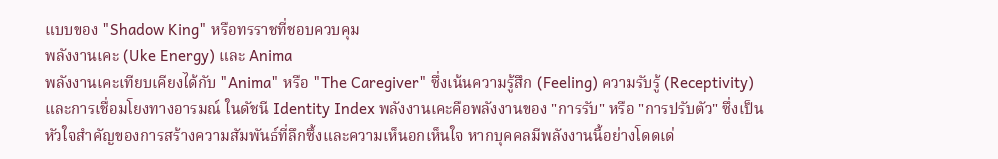แบบของ "Shadow King" หรือทรราชที่ชอบควบคุม
พลังงานเคะ (Uke Energy) และ Anima
พลังงานเคะเทียบเคียงได้กับ "Anima" หรือ "The Caregiver" ซึ่งเน้นความรู้สึก (Feeling) ความรับรู้ (Receptivity) และการเชื่อมโยงทางอารมณ์ ในดัชนี Identity Index พลังงานเคะคือพลังงานของ "การรับ" หรือ "การปรับตัว" ซึ่งเป็นหัวใจสำคัญของการสร้างความสัมพันธ์ที่ลึกซึ้งและความเห็นอกเห็นใจ หากบุคคลมีพลังงานนี้อย่างโดดเด่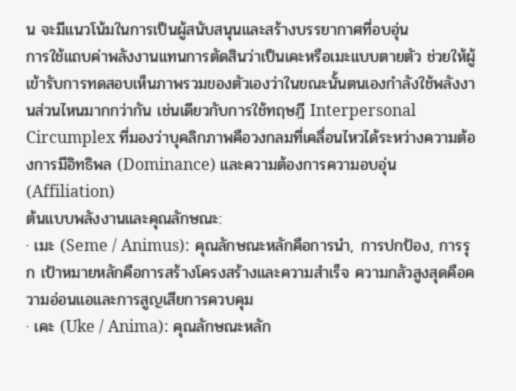น จะมีแนวโน้มในการเป็นผู้สนับสนุนและสร้างบรรยากาศที่อบอุ่น
การใช้แถบค่าพลังงานแทนการตัดสินว่าเป็นเคะหรือเมะแบบตายตัว ช่วยให้ผู้เข้ารับการทดสอบเห็นภาพรวมของตัวเองว่าในขณะนั้นตนเองกำลังใช้พลังงานส่วนไหนมากกว่ากัน เช่นเดียวกับการใช้ทฤษฎี Interpersonal Circumplex ที่มองว่าบุคลิกภาพคือวงกลมที่เคลื่อนไหวได้ระหว่างความต้องการมีอิทธิพล (Dominance) และความต้องการความอบอุ่น (Affiliation)
ต้นแบบพลังงานและคุณลักษณะ:
· เมะ (Seme / Animus): คุณลักษณะหลักคือการนำ, การปกป้อง, การรุก เป้าหมายหลักคือการสร้างโครงสร้างและความสำเร็จ ความกลัวสูงสุดคือความอ่อนแอและการสูญเสียการควบคุม
· เคะ (Uke / Anima): คุณลักษณะหลัก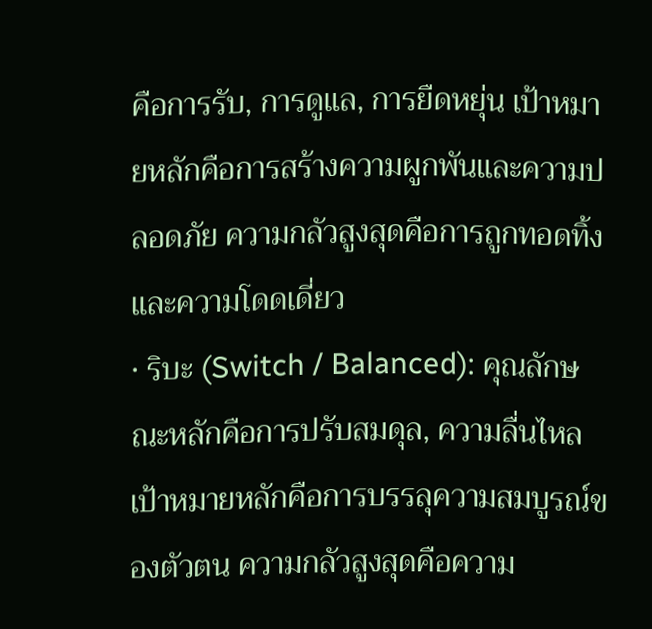คือการรับ, การดูแล, การยืดหยุ่น เป้าหมายหลักคือการสร้างความผูกพันและความปลอดภัย ความกลัวสูงสุดคือการถูกทอดทิ้งและความโดดเดี่ยว
· ริบะ (Switch / Balanced): คุณลักษณะหลักคือการปรับสมดุล, ความลื่นไหล เป้าหมายหลักคือการบรรลุความสมบูรณ์ของตัวตน ความกลัวสูงสุดคือความ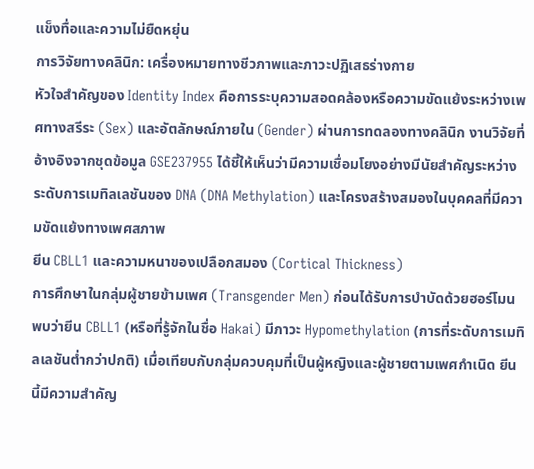แข็งทื่อและความไม่ยืดหยุ่น
การวิจัยทางคลินิก: เครื่องหมายทางชีวภาพและภาวะปฏิเสธร่างกาย
หัวใจสำคัญของ Identity Index คือการระบุความสอดคล้องหรือความขัดแย้งระหว่างเพศทางสรีระ (Sex) และอัตลักษณ์ภายใน (Gender) ผ่านการทดลองทางคลินิก งานวิจัยที่อ้างอิงจากชุดข้อมูล GSE237955 ได้ชี้ให้เห็นว่ามีความเชื่อมโยงอย่างมีนัยสำคัญระหว่างระดับการเมทิลเลชันของ DNA (DNA Methylation) และโครงสร้างสมองในบุคคลที่มีความขัดแย้งทางเพศสภาพ
ยีน CBLL1 และความหนาของเปลือกสมอง (Cortical Thickness)
การศึกษาในกลุ่มผู้ชายข้ามเพศ (Transgender Men) ก่อนได้รับการบำบัดด้วยฮอร์โมน พบว่ายีน CBLL1 (หรือที่รู้จักในชื่อ Hakai) มีภาวะ Hypomethylation (การที่ระดับการเมทิลเลชันต่ำกว่าปกติ) เมื่อเทียบกับกลุ่มควบคุมที่เป็นผู้หญิงและผู้ชายตามเพศกำเนิด ยีนนี้มีความสำคัญ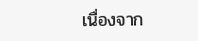เนื่องจาก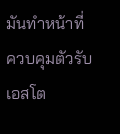มันทำหน้าที่ควบคุมตัวรับเอสโต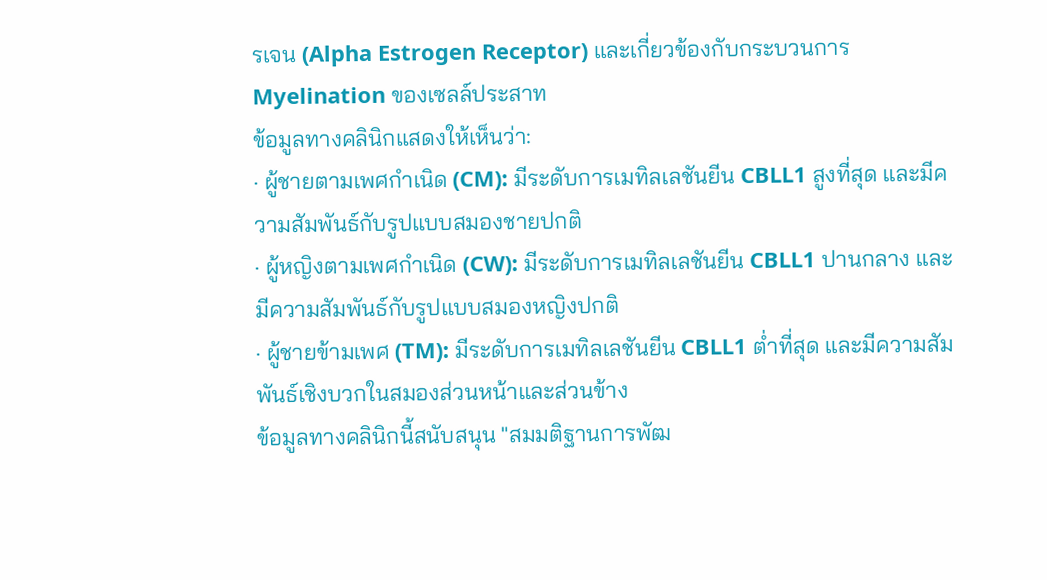รเจน (Alpha Estrogen Receptor) และเกี่ยวข้องกับกระบวนการ Myelination ของเซลล์ประสาท
ข้อมูลทางคลินิกแสดงให้เห็นว่า:
· ผู้ชายตามเพศกำเนิด (CM): มีระดับการเมทิลเลชันยีน CBLL1 สูงที่สุด และมีความสัมพันธ์กับรูปแบบสมองชายปกติ
· ผู้หญิงตามเพศกำเนิด (CW): มีระดับการเมทิลเลชันยีน CBLL1 ปานกลาง และมีความสัมพันธ์กับรูปแบบสมองหญิงปกติ
· ผู้ชายข้ามเพศ (TM): มีระดับการเมทิลเลชันยีน CBLL1 ต่ำที่สุด และมีความสัมพันธ์เชิงบวกในสมองส่วนหน้าและส่วนข้าง
ข้อมูลทางคลินิกนี้สนับสนุน "สมมติฐานการพัฒ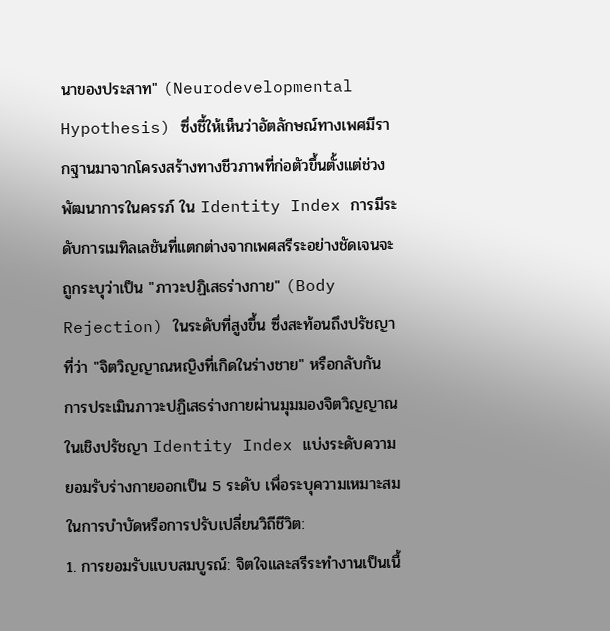นาของประสาท" (Neurodevelopmental Hypothesis) ซึ่งชี้ให้เห็นว่าอัตลักษณ์ทางเพศมีรากฐานมาจากโครงสร้างทางชีวภาพที่ก่อตัวขึ้นตั้งแต่ช่วงพัฒนาการในครรภ์ ใน Identity Index การมีระดับการเมทิลเลชันที่แตกต่างจากเพศสรีระอย่างชัดเจนจะถูกระบุว่าเป็น "ภาวะปฏิเสธร่างกาย" (Body Rejection) ในระดับที่สูงขึ้น ซึ่งสะท้อนถึงปรัชญาที่ว่า "จิตวิญญาณหญิงที่เกิดในร่างชาย" หรือกลับกัน
การประเมินภาวะปฏิเสธร่างกายผ่านมุมมองจิตวิญญาณ
ในเชิงปรัชญา Identity Index แบ่งระดับความยอมรับร่างกายออกเป็น 5 ระดับ เพื่อระบุความเหมาะสมในการบำบัดหรือการปรับเปลี่ยนวิถีชีวิต:
1. การยอมรับแบบสมบูรณ์: จิตใจและสรีระทำงานเป็นเนื้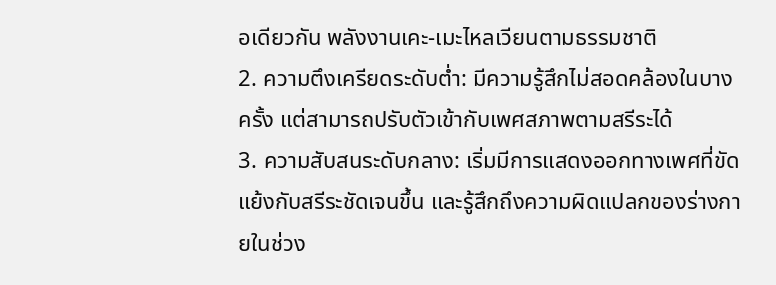อเดียวกัน พลังงานเคะ-เมะไหลเวียนตามธรรมชาติ
2. ความตึงเครียดระดับต่ำ: มีความรู้สึกไม่สอดคล้องในบางครั้ง แต่สามารถปรับตัวเข้ากับเพศสภาพตามสรีระได้
3. ความสับสนระดับกลาง: เริ่มมีการแสดงออกทางเพศที่ขัดแย้งกับสรีระชัดเจนขึ้น และรู้สึกถึงความผิดแปลกของร่างกายในช่วง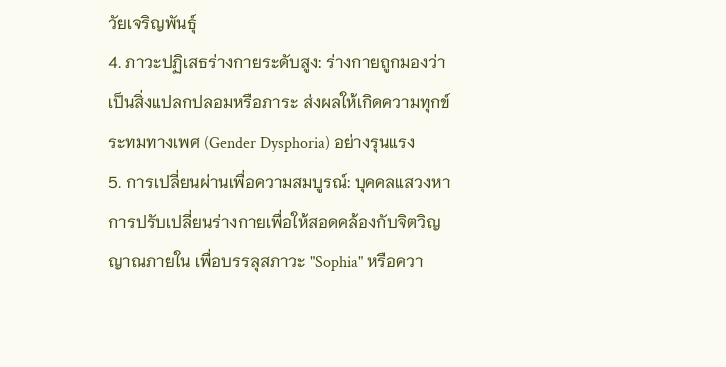วัยเจริญพันธุ์
4. ภาวะปฏิเสธร่างกายระดับสูง: ร่างกายถูกมองว่าเป็นสิ่งแปลกปลอมหรือภาระ ส่งผลให้เกิดความทุกข์ระทมทางเพศ (Gender Dysphoria) อย่างรุนแรง
5. การเปลี่ยนผ่านเพื่อความสมบูรณ์: บุคคลแสวงหาการปรับเปลี่ยนร่างกายเพื่อให้สอดคล้องกับจิตวิญญาณภายใน เพื่อบรรลุสภาวะ "Sophia" หรือควา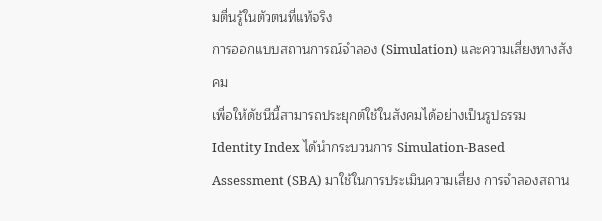มตื่นรู้ในตัวตนที่แท้จริง
การออกแบบสถานการณ์จำลอง (Simulation) และความเสี่ยงทางสังคม
เพื่อให้ดัชนีนี้สามารถประยุกต์ใช้ในสังคมได้อย่างเป็นรูปธรรม Identity Index ได้นำกระบวนการ Simulation-Based Assessment (SBA) มาใช้ในการประเมินความเสี่ยง การจำลองสถาน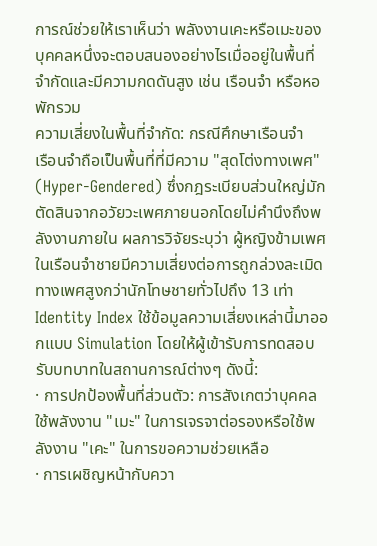การณ์ช่วยให้เราเห็นว่า พลังงานเคะหรือเมะของบุคคลหนึ่งจะตอบสนองอย่างไรเมื่ออยู่ในพื้นที่จำกัดและมีความกดดันสูง เช่น เรือนจำ หรือหอพักรวม
ความเสี่ยงในพื้นที่จำกัด: กรณีศึกษาเรือนจำ
เรือนจำถือเป็นพื้นที่ที่มีความ "สุดโต่งทางเพศ" (Hyper-Gendered) ซึ่งกฎระเบียบส่วนใหญ่มักตัดสินจากอวัยวะเพศภายนอกโดยไม่คำนึงถึงพลังงานภายใน ผลการวิจัยระบุว่า ผู้หญิงข้ามเพศในเรือนจำชายมีความเสี่ยงต่อการถูกล่วงละเมิดทางเพศสูงกว่านักโทษชายทั่วไปถึง 13 เท่า
Identity Index ใช้ข้อมูลความเสี่ยงเหล่านี้มาออกแบบ Simulation โดยให้ผู้เข้ารับการทดสอบรับบทบาทในสถานการณ์ต่างๆ ดังนี้:
· การปกป้องพื้นที่ส่วนตัว: การสังเกตว่าบุคคลใช้พลังงาน "เมะ" ในการเจรจาต่อรองหรือใช้พลังงาน "เคะ" ในการขอความช่วยเหลือ
· การเผชิญหน้ากับควา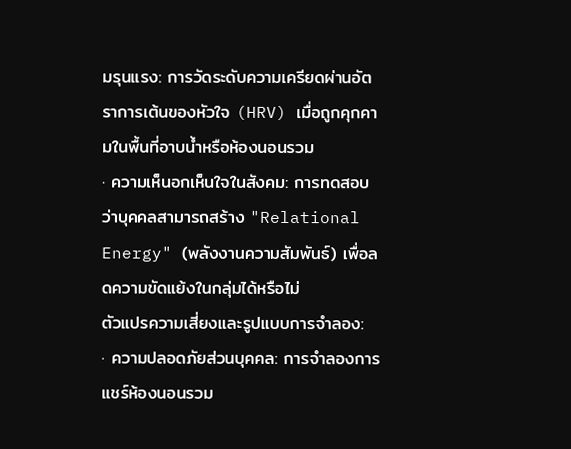มรุนแรง: การวัดระดับความเครียดผ่านอัตราการเต้นของหัวใจ (HRV) เมื่อถูกคุกคามในพื้นที่อาบน้ำหรือห้องนอนรวม
· ความเห็นอกเห็นใจในสังคม: การทดสอบว่าบุคคลสามารถสร้าง "Relational Energy" (พลังงานความสัมพันธ์) เพื่อลดความขัดแย้งในกลุ่มได้หรือไม่
ตัวแปรความเสี่ยงและรูปแบบการจำลอง:
· ความปลอดภัยส่วนบุคคล: การจำลองการแชร์ห้องนอนรวม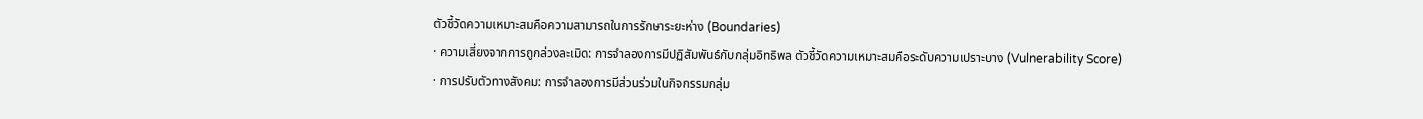ตัวชี้วัดความเหมาะสมคือความสามารถในการรักษาระยะห่าง (Boundaries)
· ความเสี่ยงจากการถูกล่วงละเมิด: การจำลองการมีปฏิสัมพันธ์กับกลุ่มอิทธิพล ตัวชี้วัดความเหมาะสมคือระดับความเปราะบาง (Vulnerability Score)
· การปรับตัวทางสังคม: การจำลองการมีส่วนร่วมในกิจกรรมกลุ่ม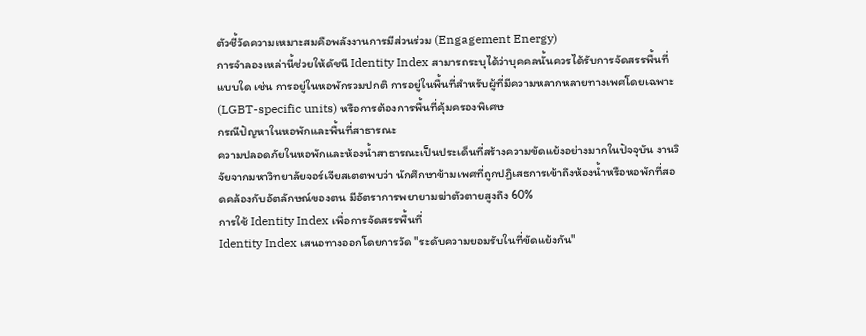ตัวชี้วัดความเหมาะสมคือพลังงานการมีส่วนร่วม (Engagement Energy)
การจำลองเหล่านี้ช่วยให้ดัชนี Identity Index สามารถระบุได้ว่าบุคคลนั้นควรได้รับการจัดสรรพื้นที่แบบใด เช่น การอยู่ในหอพักรวมปกติ การอยู่ในพื้นที่สำหรับผู้ที่มีความหลากหลายทางเพศโดยเฉพาะ (LGBT-specific units) หรือการต้องการพื้นที่คุ้มครองพิเศษ
กรณีปัญหาในหอพักและพื้นที่สาธารณะ
ความปลอดภัยในหอพักและห้องน้ำสาธารณะเป็นประเด็นที่สร้างความขัดแย้งอย่างมากในปัจจุบัน งานวิจัยจากมหาวิทยาลัยจอร์เจียสเตตพบว่า นักศึกษาข้ามเพศที่ถูกปฏิเสธการเข้าถึงห้องน้ำหรือหอพักที่สอดคล้องกับอัตลักษณ์ของตน มีอัตราการพยายามฆ่าตัวตายสูงถึง 60%
การใช้ Identity Index เพื่อการจัดสรรพื้นที่
Identity Index เสนอทางออกโดยการวัด "ระดับความยอมรับในที่ขัดแย้งกัน"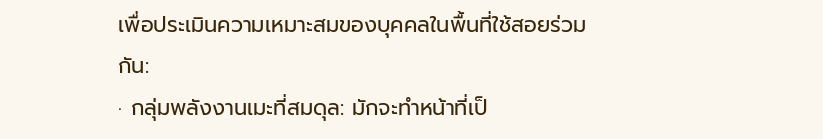เพื่อประเมินความเหมาะสมของบุคคลในพื้นที่ใช้สอยร่วมกัน:
· กลุ่มพลังงานเมะที่สมดุล: มักจะทำหน้าที่เป็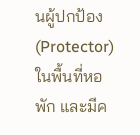นผู้ปกป้อง (Protector) ในพื้นที่หอพัก และมีค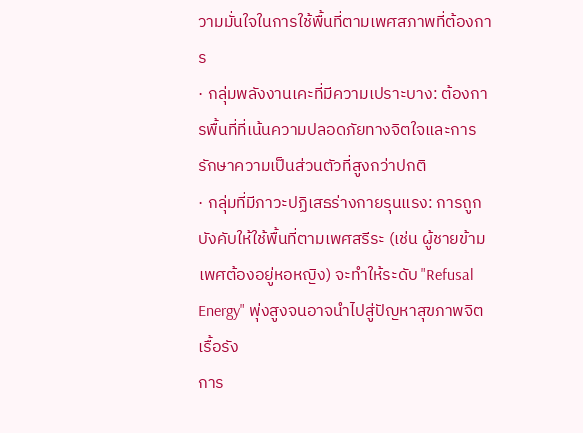วามมั่นใจในการใช้พื้นที่ตามเพศสภาพที่ต้องการ
· กลุ่มพลังงานเคะที่มีความเปราะบาง: ต้องการพื้นที่ที่เน้นความปลอดภัยทางจิตใจและการรักษาความเป็นส่วนตัวที่สูงกว่าปกติ
· กลุ่มที่มีภาวะปฏิเสธร่างกายรุนแรง: การถูกบังคับให้ใช้พื้นที่ตามเพศสรีระ (เช่น ผู้ชายข้ามเพศต้องอยู่หอหญิง) จะทำให้ระดับ "Refusal Energy" พุ่งสูงจนอาจนำไปสู่ปัญหาสุขภาพจิตเรื้อรัง
การ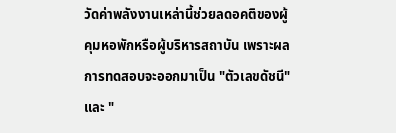วัดค่าพลังงานเหล่านี้ช่วยลดอคติของผู้คุมหอพักหรือผู้บริหารสถาบัน เพราะผลการทดสอบจะออกมาเป็น "ตัวเลขดัชนี" และ "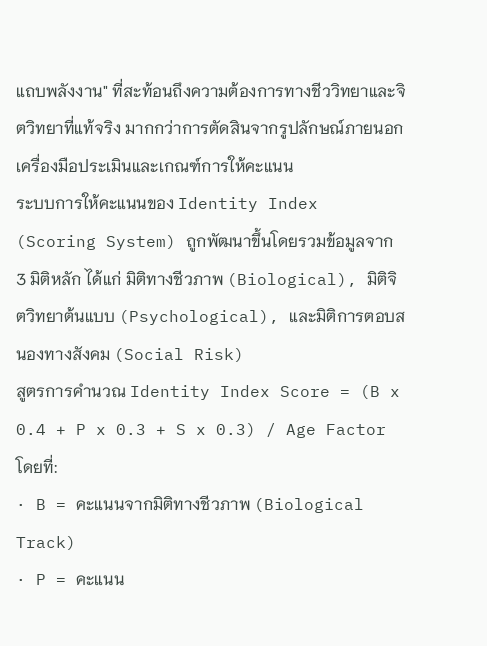แถบพลังงาน" ที่สะท้อนถึงความต้องการทางชีววิทยาและจิตวิทยาที่แท้จริง มากกว่าการตัดสินจากรูปลักษณ์ภายนอก
เครื่องมือประเมินและเกณฑ์การให้คะแนน
ระบบการให้คะแนนของ Identity Index (Scoring System) ถูกพัฒนาขึ้นโดยรวมข้อมูลจาก 3 มิติหลัก ได้แก่ มิติทางชีวภาพ (Biological), มิติจิตวิทยาต้นแบบ (Psychological), และมิติการตอบสนองทางสังคม (Social Risk)
สูตรการคำนวณ Identity Index Score = (B x 0.4 + P x 0.3 + S x 0.3) / Age Factor
โดยที่:
· B = คะแนนจากมิติทางชีวภาพ (Biological Track)
· P = คะแนน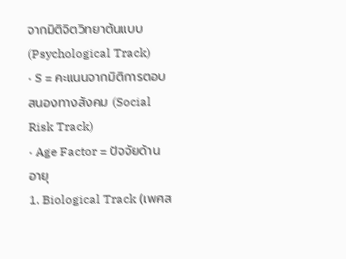จากมิติจิตวิทยาต้นแบบ (Psychological Track)
· S = คะแนนจากมิติการตอบสนองทางสังคม (Social Risk Track)
· Age Factor = ปัจจัยด้านอายุ
1. Biological Track (เพศส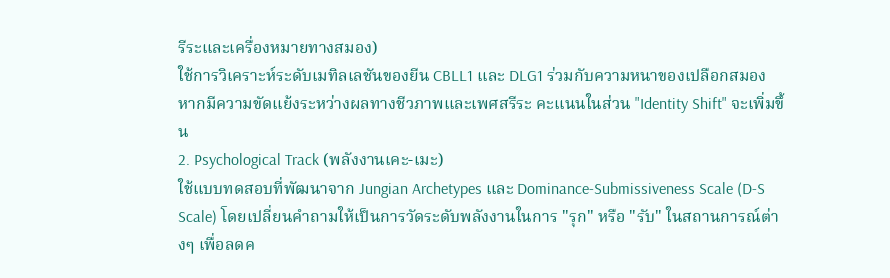รีระและเครื่องหมายทางสมอง)
ใช้การวิเคราะห์ระดับเมทิลเลชันของยีน CBLL1 และ DLG1 ร่วมกับความหนาของเปลือกสมอง หากมีความขัดแย้งระหว่างผลทางชีวภาพและเพศสรีระ คะแนนในส่วน "Identity Shift" จะเพิ่มขึ้น
2. Psychological Track (พลังงานเคะ-เมะ)
ใช้แบบทดสอบที่พัฒนาจาก Jungian Archetypes และ Dominance-Submissiveness Scale (D-S Scale) โดยเปลี่ยนคำถามให้เป็นการวัดระดับพลังงานในการ "รุก" หรือ "รับ" ในสถานการณ์ต่างๆ เพื่อลดค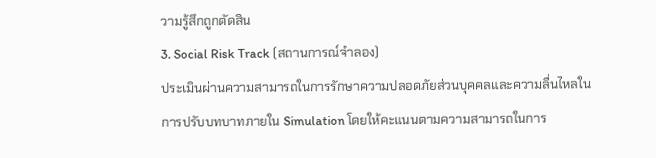วามรู้สึกถูกตัดสิน
3. Social Risk Track (สถานการณ์จำลอง)
ประเมินผ่านความสามารถในการรักษาความปลอดภัยส่วนบุคคลและความลื่นไหลในการปรับบทบาทภายใน Simulation โดยให้คะแนนตามความสามารถในการ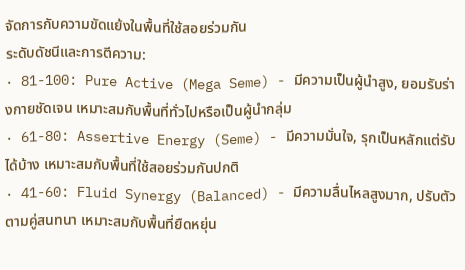จัดการกับความขัดแย้งในพื้นที่ใช้สอยร่วมกัน
ระดับดัชนีและการตีความ:
· 81-100: Pure Active (Mega Seme) - มีความเป็นผู้นำสูง, ยอมรับร่างกายชัดเจน เหมาะสมกับพื้นที่ทั่วไปหรือเป็นผู้นำกลุ่ม
· 61-80: Assertive Energy (Seme) - มีความมั่นใจ, รุกเป็นหลักแต่รับได้บ้าง เหมาะสมกับพื้นที่ใช้สอยร่วมกันปกติ
· 41-60: Fluid Synergy (Balanced) - มีความลื่นไหลสูงมาก, ปรับตัวตามคู่สนทนา เหมาะสมกับพื้นที่ยืดหยุ่น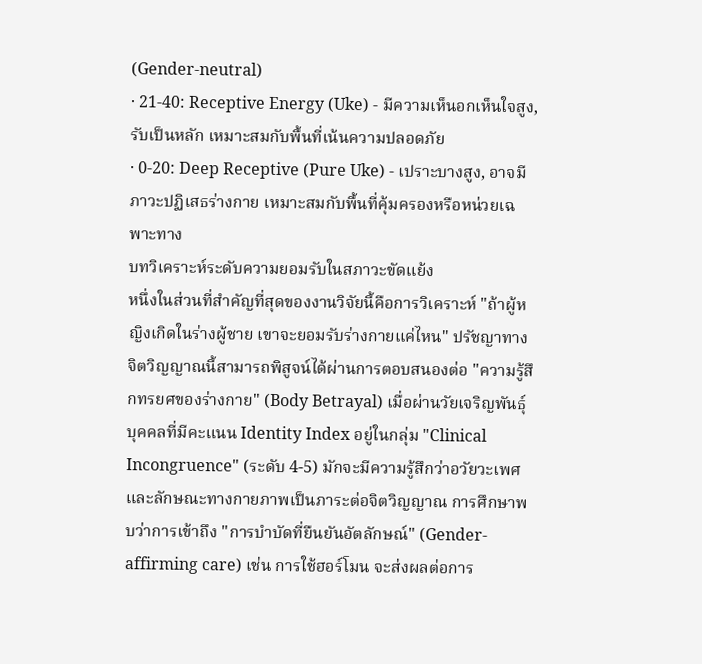(Gender-neutral)
· 21-40: Receptive Energy (Uke) - มีความเห็นอกเห็นใจสูง, รับเป็นหลัก เหมาะสมกับพื้นที่เน้นความปลอดภัย
· 0-20: Deep Receptive (Pure Uke) - เปราะบางสูง, อาจมีภาวะปฏิเสธร่างกาย เหมาะสมกับพื้นที่คุ้มครองหรือหน่วยเฉพาะทาง
บทวิเคราะห์ระดับความยอมรับในสภาวะขัดแย้ง
หนึ่งในส่วนที่สำคัญที่สุดของงานวิจัยนี้คือการวิเคราะห์ "ถ้าผู้หญิงเกิดในร่างผู้ชาย เขาจะยอมรับร่างกายแค่ไหน" ปรัชญาทางจิตวิญญาณนี้สามารถพิสูจน์ได้ผ่านการตอบสนองต่อ "ความรู้สึกทรยศของร่างกาย" (Body Betrayal) เมื่อผ่านวัยเจริญพันธุ์
บุคคลที่มีคะแนน Identity Index อยู่ในกลุ่ม "Clinical Incongruence" (ระดับ 4-5) มักจะมีความรู้สึกว่าอวัยวะเพศและลักษณะทางกายภาพเป็นภาระต่อจิตวิญญาณ การศึกษาพบว่าการเข้าถึง "การบำบัดที่ยืนยันอัตลักษณ์" (Gender-affirming care) เช่น การใช้ฮอร์โมน จะส่งผลต่อการ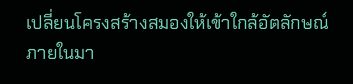เปลี่ยนโครงสร้างสมองให้เข้าใกล้อัตลักษณ์ภายในมา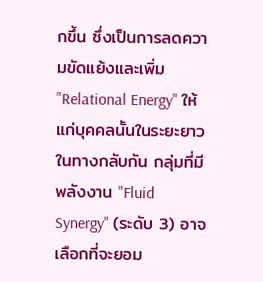กขึ้น ซึ่งเป็นการลดความขัดแย้งและเพิ่ม "Relational Energy" ให้แก่บุคคลนั้นในระยะยาว
ในทางกลับกัน กลุ่มที่มีพลังงาน "Fluid Synergy" (ระดับ 3) อาจเลือกที่จะยอม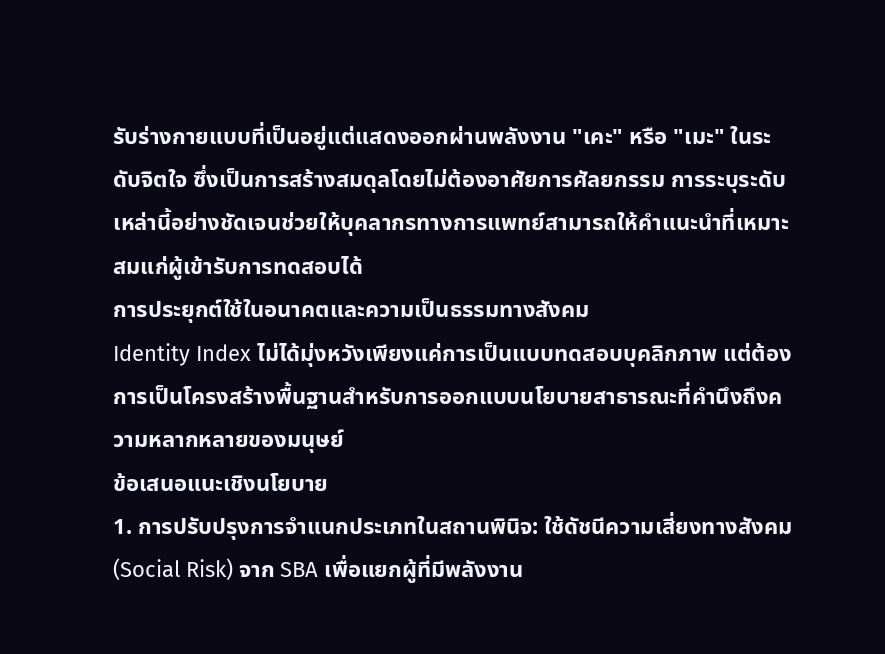รับร่างกายแบบที่เป็นอยู่แต่แสดงออกผ่านพลังงาน "เคะ" หรือ "เมะ" ในระดับจิตใจ ซึ่งเป็นการสร้างสมดุลโดยไม่ต้องอาศัยการศัลยกรรม การระบุระดับเหล่านี้อย่างชัดเจนช่วยให้บุคลากรทางการแพทย์สามารถให้คำแนะนำที่เหมาะสมแก่ผู้เข้ารับการทดสอบได้
การประยุกต์ใช้ในอนาคตและความเป็นธรรมทางสังคม
Identity Index ไม่ได้มุ่งหวังเพียงแค่การเป็นแบบทดสอบบุคลิกภาพ แต่ต้องการเป็นโครงสร้างพื้นฐานสำหรับการออกแบบนโยบายสาธารณะที่คำนึงถึงความหลากหลายของมนุษย์
ข้อเสนอแนะเชิงนโยบาย
1. การปรับปรุงการจำแนกประเภทในสถานพินิจ: ใช้ดัชนีความเสี่ยงทางสังคม (Social Risk) จาก SBA เพื่อแยกผู้ที่มีพลังงาน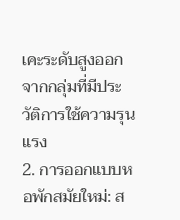เคะระดับสูงออกจากกลุ่มที่มีประวัติการใช้ความรุนแรง
2. การออกแบบหอพักสมัยใหม่: ส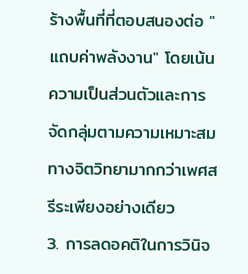ร้างพื้นที่ที่ตอบสนองต่อ "แถบค่าพลังงาน" โดยเน้นความเป็นส่วนตัวและการจัดกลุ่มตามความเหมาะสมทางจิตวิทยามากกว่าเพศสรีระเพียงอย่างเดียว
3. การลดอคติในการวินิจ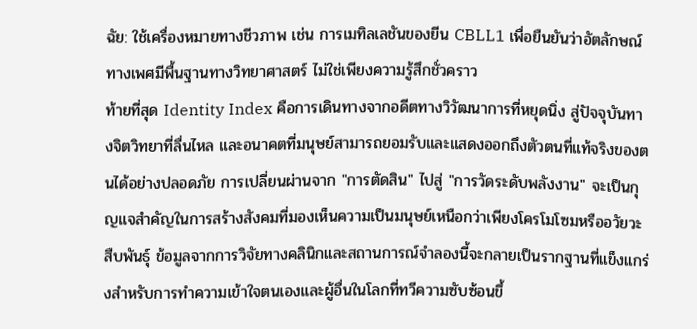ฉัย: ใช้เครื่องหมายทางชีวภาพ เช่น การเมทิลเลชันของยีน CBLL1 เพื่อยืนยันว่าอัตลักษณ์ทางเพศมีพื้นฐานทางวิทยาศาสตร์ ไม่ใช่เพียงความรู้สึกชั่วคราว
ท้ายที่สุด Identity Index คือการเดินทางจากอดีตทางวิวัฒนาการที่หยุดนิ่ง สู่ปัจจุบันทางจิตวิทยาที่ลื่นไหล และอนาคตที่มนุษย์สามารถยอมรับและแสดงออกถึงตัวตนที่แท้จริงของตนได้อย่างปลอดภัย การเปลี่ยนผ่านจาก "การตัดสิน" ไปสู่ "การวัดระดับพลังงาน" จะเป็นกุญแจสำคัญในการสร้างสังคมที่มองเห็นความเป็นมนุษย์เหนือกว่าเพียงโครโมโซมหรืออวัยวะสืบพันธุ์ ข้อมูลจากการวิจัยทางคลินิกและสถานการณ์จำลองนี้จะกลายเป็นรากฐานที่แข็งแกร่งสำหรับการทำความเข้าใจตนเองและผู้อื่นในโลกที่ทวีความซับซ้อนขึ้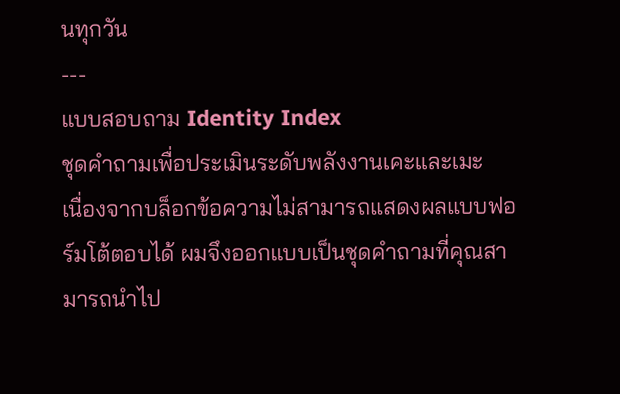นทุกวัน
---
แบบสอบถาม Identity Index
ชุดคำถามเพื่อประเมินระดับพลังงานเคะและเมะ
เนื่องจากบล็อกข้อความไม่สามารถแสดงผลแบบฟอร์มโต้ตอบได้ ผมจึงออกแบบเป็นชุดคำถามที่คุณสามารถนำไป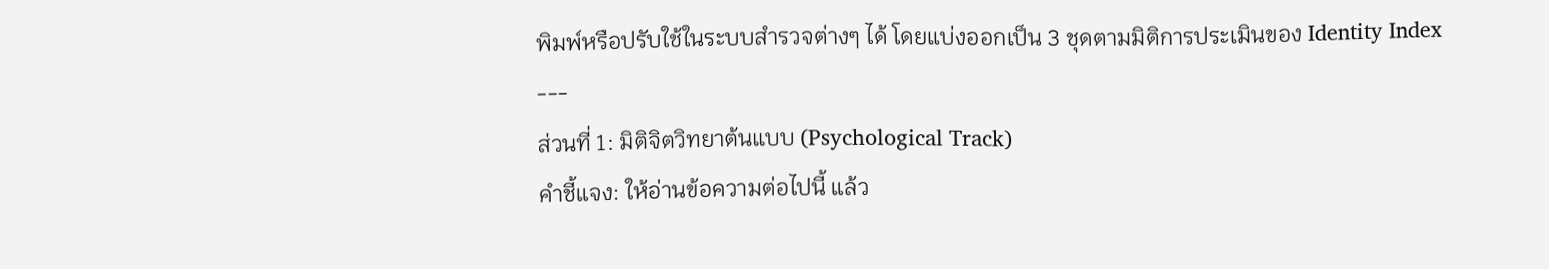พิมพ์หรือปรับใช้ในระบบสำรวจต่างๆ ได้ โดยแบ่งออกเป็น 3 ชุดตามมิติการประเมินของ Identity Index
---
ส่วนที่ 1: มิติจิตวิทยาต้นแบบ (Psychological Track)
คำชี้แจง: ให้อ่านข้อความต่อไปนี้ แล้ว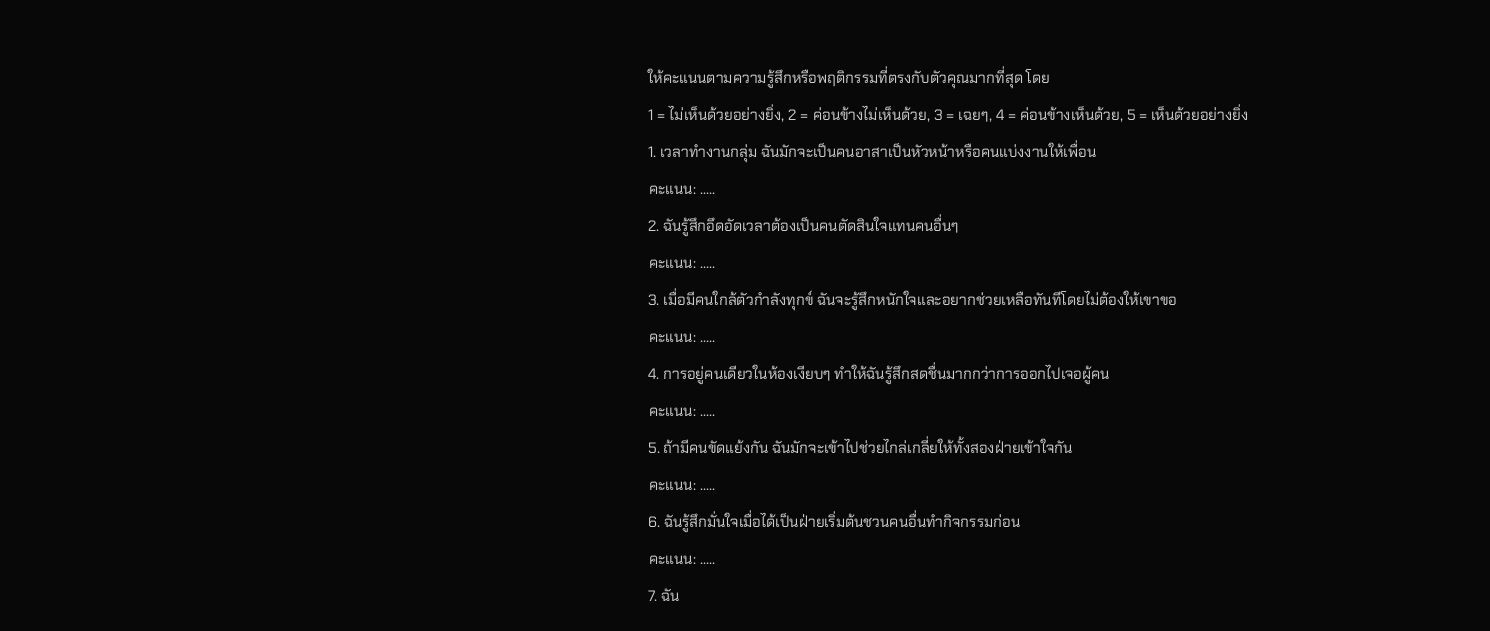ให้คะแนนตามความรู้สึกหรือพฤติกรรมที่ตรงกับตัวคุณมากที่สุด โดย
1 = ไม่เห็นด้วยอย่างยิ่ง, 2 = ค่อนข้างไม่เห็นด้วย, 3 = เฉยๆ, 4 = ค่อนข้างเห็นด้วย, 5 = เห็นด้วยอย่างยิ่ง
1. เวลาทำงานกลุ่ม ฉันมักจะเป็นคนอาสาเป็นหัวหน้าหรือคนแบ่งงานให้เพื่อน
คะแนน: .....
2. ฉันรู้สึกอึดอัดเวลาต้องเป็นคนตัดสินใจแทนคนอื่นๆ
คะแนน: .....
3. เมื่อมีคนใกล้ตัวกำลังทุกข์ ฉันจะรู้สึกหนักใจและอยากช่วยเหลือทันทีโดยไม่ต้องให้เขาขอ
คะแนน: .....
4. การอยู่คนเดียวในห้องเงียบๆ ทำให้ฉันรู้สึกสดชื่นมากกว่าการออกไปเจอผู้คน
คะแนน: .....
5. ถ้ามีคนขัดแย้งกัน ฉันมักจะเข้าไปช่วยไกล่เกลี่ยให้ทั้งสองฝ่ายเข้าใจกัน
คะแนน: .....
6. ฉันรู้สึกมั่นใจเมื่อได้เป็นฝ่ายเริ่มต้นชวนคนอื่นทำกิจกรรมก่อน
คะแนน: .....
7. ฉัน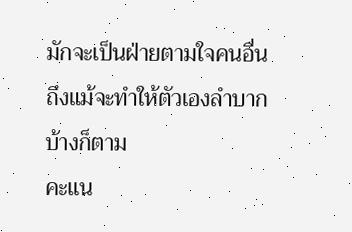มักจะเป็นฝ่ายตามใจคนอื่น ถึงแม้จะทำให้ตัวเองลำบากบ้างก็ตาม
คะแน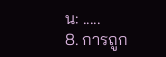น: .....
8. การถูก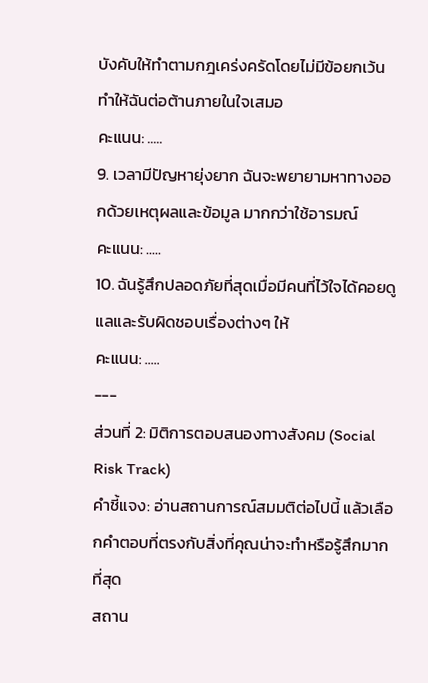บังคับให้ทำตามกฎเคร่งครัดโดยไม่มีข้อยกเว้น ทำให้ฉันต่อต้านภายในใจเสมอ
คะแนน: .....
9. เวลามีปัญหายุ่งยาก ฉันจะพยายามหาทางออกด้วยเหตุผลและข้อมูล มากกว่าใช้อารมณ์
คะแนน: .....
10. ฉันรู้สึกปลอดภัยที่สุดเมื่อมีคนที่ไว้ใจได้คอยดูแลและรับผิดชอบเรื่องต่างๆ ให้
คะแนน: .....
---
ส่วนที่ 2: มิติการตอบสนองทางสังคม (Social Risk Track)
คำชี้แจง: อ่านสถานการณ์สมมติต่อไปนี้ แล้วเลือกคำตอบที่ตรงกับสิ่งที่คุณน่าจะทำหรือรู้สึกมากที่สุด
สถาน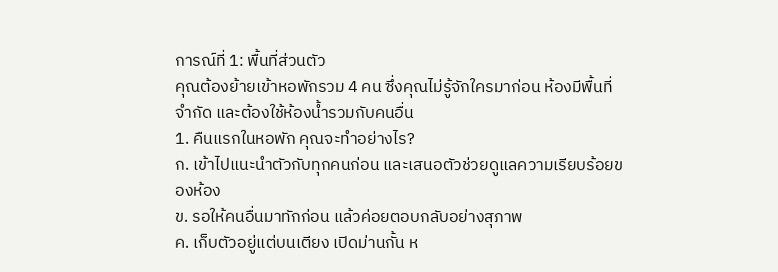การณ์ที่ 1: พื้นที่ส่วนตัว
คุณต้องย้ายเข้าหอพักรวม 4 คน ซึ่งคุณไม่รู้จักใครมาก่อน ห้องมีพื้นที่จำกัด และต้องใช้ห้องน้ำรวมกับคนอื่น
1. คืนแรกในหอพัก คุณจะทำอย่างไร?
ก. เข้าไปแนะนำตัวกับทุกคนก่อน และเสนอตัวช่วยดูแลความเรียบร้อยของห้อง
ข. รอให้คนอื่นมาทักก่อน แล้วค่อยตอบกลับอย่างสุภาพ
ค. เก็บตัวอยู่แต่บนเตียง เปิดม่านกั้น ห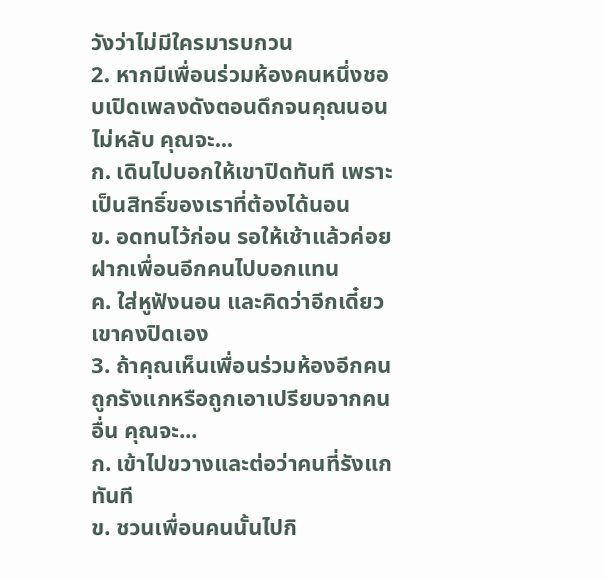วังว่าไม่มีใครมารบกวน
2. หากมีเพื่อนร่วมห้องคนหนึ่งชอบเปิดเพลงดังตอนดึกจนคุณนอนไม่หลับ คุณจะ...
ก. เดินไปบอกให้เขาปิดทันที เพราะเป็นสิทธิ์ของเราที่ต้องได้นอน
ข. อดทนไว้ก่อน รอให้เช้าแล้วค่อยฝากเพื่อนอีกคนไปบอกแทน
ค. ใส่หูฟังนอน และคิดว่าอีกเดี๋ยวเขาคงปิดเอง
3. ถ้าคุณเห็นเพื่อนร่วมห้องอีกคนถูกรังแกหรือถูกเอาเปรียบจากคนอื่น คุณจะ...
ก. เข้าไปขวางและต่อว่าคนที่รังแกทันที
ข. ชวนเพื่อนคนนั้นไปกิ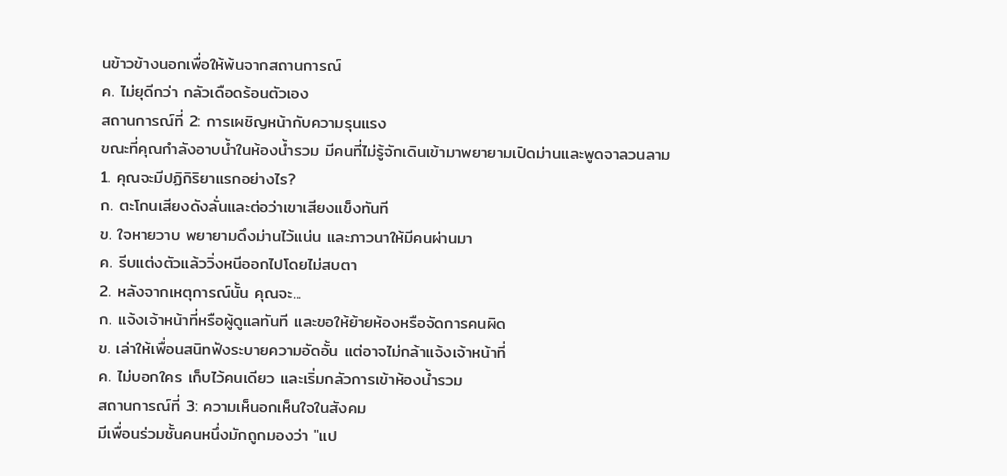นข้าวข้างนอกเพื่อให้พ้นจากสถานการณ์
ค. ไม่ยุดีกว่า กลัวเดือดร้อนตัวเอง
สถานการณ์ที่ 2: การเผชิญหน้ากับความรุนแรง
ขณะที่คุณกำลังอาบน้ำในห้องน้ำรวม มีคนที่ไม่รู้จักเดินเข้ามาพยายามเปิดม่านและพูดจาลวนลาม
1. คุณจะมีปฏิกิริยาแรกอย่างไร?
ก. ตะโกนเสียงดังลั่นและต่อว่าเขาเสียงแข็งทันที
ข. ใจหายวาบ พยายามดึงม่านไว้แน่น และภาวนาให้มีคนผ่านมา
ค. รีบแต่งตัวแล้ววิ่งหนีออกไปโดยไม่สบตา
2. หลังจากเหตุการณ์นั้น คุณจะ...
ก. แจ้งเจ้าหน้าที่หรือผู้ดูแลทันที และขอให้ย้ายห้องหรือจัดการคนผิด
ข. เล่าให้เพื่อนสนิทฟังระบายความอัดอั้น แต่อาจไม่กล้าแจ้งเจ้าหน้าที่
ค. ไม่บอกใคร เก็บไว้คนเดียว และเริ่มกลัวการเข้าห้องน้ำรวม
สถานการณ์ที่ 3: ความเห็นอกเห็นใจในสังคม
มีเพื่อนร่วมชั้นคนหนึ่งมักถูกมองว่า "แป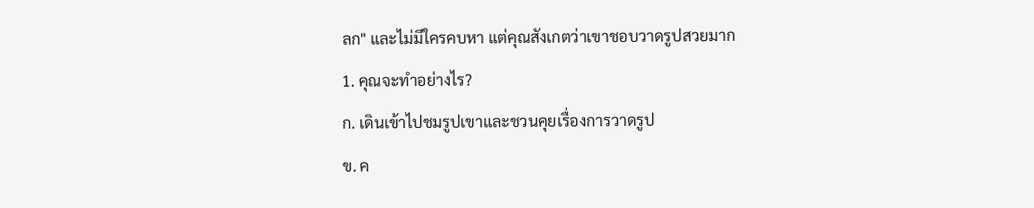ลก" และไม่มีใครคบหา แต่คุณสังเกตว่าเขาชอบวาดรูปสวยมาก
1. คุณจะทำอย่างไร?
ก. เดินเข้าไปชมรูปเขาและชวนคุยเรื่องการวาดรูป
ข. ค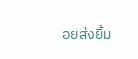อยส่งยิ้ม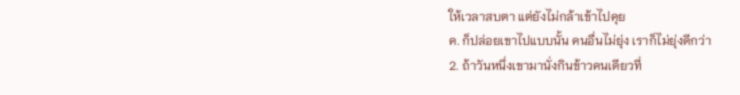ให้เวลาสบตา แต่ยังไม่กล้าเข้าไปคุย
ค. ก็ปล่อยเขาไปแบบนั้น คนอื่นไม่ยุ่ง เราก็ไม่ยุ่งดีกว่า
2. ถ้าวันหนึ่งเขามานั่งกินข้าวคนเดียวที่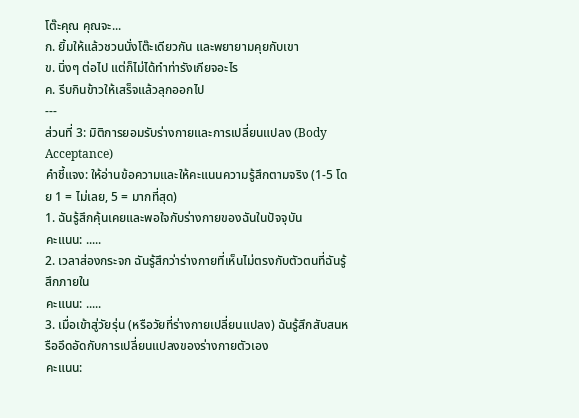โต๊ะคุณ คุณจะ...
ก. ยิ้มให้แล้วชวนนั่งโต๊ะเดียวกัน และพยายามคุยกับเขา
ข. นิ่งๆ ต่อไป แต่ก็ไม่ได้ทำท่ารังเกียจอะไร
ค. รีบกินข้าวให้เสร็จแล้วลุกออกไป
---
ส่วนที่ 3: มิติการยอมรับร่างกายและการเปลี่ยนแปลง (Body Acceptance)
คำชี้แจง: ให้อ่านข้อความและให้คะแนนความรู้สึกตามจริง (1-5 โดย 1 = ไม่เลย, 5 = มากที่สุด)
1. ฉันรู้สึกคุ้นเคยและพอใจกับร่างกายของฉันในปัจจุบัน
คะแนน: .....
2. เวลาส่องกระจก ฉันรู้สึกว่าร่างกายที่เห็นไม่ตรงกับตัวตนที่ฉันรู้สึกภายใน
คะแนน: .....
3. เมื่อเข้าสู่วัยรุ่น (หรือวัยที่ร่างกายเปลี่ยนแปลง) ฉันรู้สึกสับสนหรืออึดอัดกับการเปลี่ยนแปลงของร่างกายตัวเอง
คะแนน: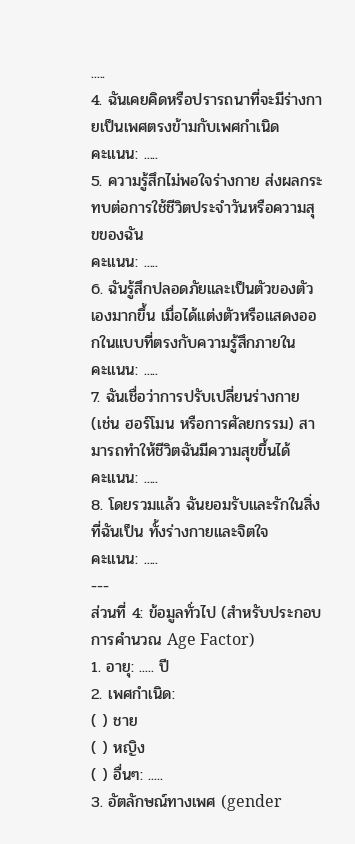.....
4. ฉันเคยคิดหรือปรารถนาที่จะมีร่างกายเป็นเพศตรงข้ามกับเพศกำเนิด
คะแนน: .....
5. ความรู้สึกไม่พอใจร่างกาย ส่งผลกระทบต่อการใช้ชีวิตประจำวันหรือความสุขของฉัน
คะแนน: .....
6. ฉันรู้สึกปลอดภัยและเป็นตัวของตัวเองมากขึ้น เมื่อได้แต่งตัวหรือแสดงออกในแบบที่ตรงกับความรู้สึกภายใน
คะแนน: .....
7. ฉันเชื่อว่าการปรับเปลี่ยนร่างกาย (เช่น ฮอร์โมน หรือการศัลยกรรม) สามารถทำให้ชีวิตฉันมีความสุขขึ้นได้
คะแนน: .....
8. โดยรวมแล้ว ฉันยอมรับและรักในสิ่งที่ฉันเป็น ทั้งร่างกายและจิตใจ
คะแนน: .....
---
ส่วนที่ 4: ข้อมูลทั่วไป (สำหรับประกอบการคำนวณ Age Factor)
1. อายุ: ..... ปี
2. เพศกำเนิด:
( ) ชาย
( ) หญิง
( ) อื่นๆ: .....
3. อัตลักษณ์ทางเพศ (gender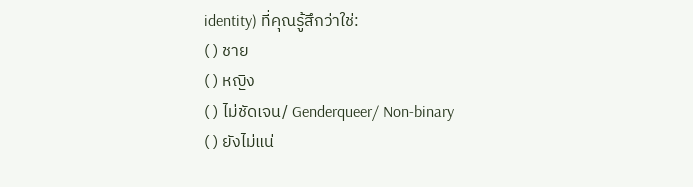identity) ที่คุณรู้สึกว่าใช่:
( ) ชาย
( ) หญิง
( ) ไม่ชัดเจน/ Genderqueer/ Non-binary
( ) ยังไม่แน่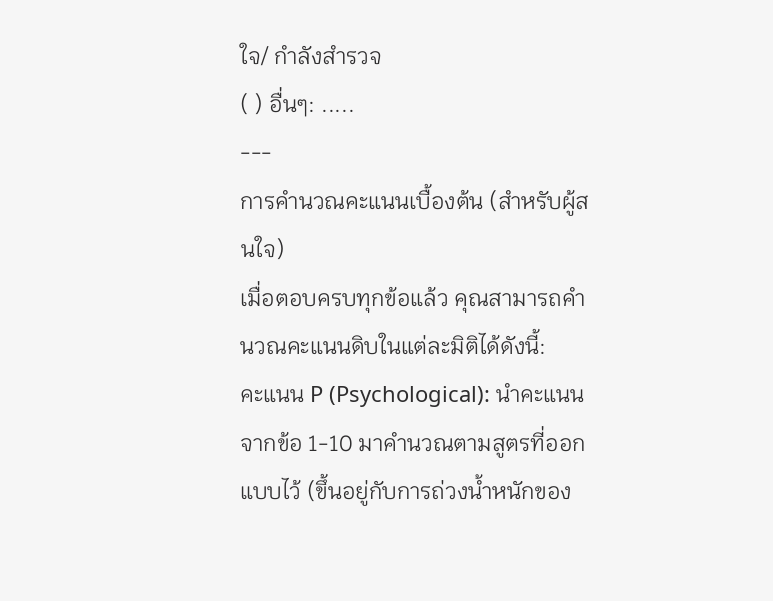ใจ/ กำลังสำรวจ
( ) อื่นๆ: .....
---
การคำนวณคะแนนเบื้องต้น (สำหรับผู้สนใจ)
เมื่อตอบครบทุกข้อแล้ว คุณสามารถคำนวณคะแนนดิบในแต่ละมิติได้ดังนี้:
คะแนน P (Psychological): นำคะแนนจากข้อ 1-10 มาคำนวณตามสูตรที่ออกแบบไว้ (ขึ้นอยู่กับการถ่วงน้ำหนักของ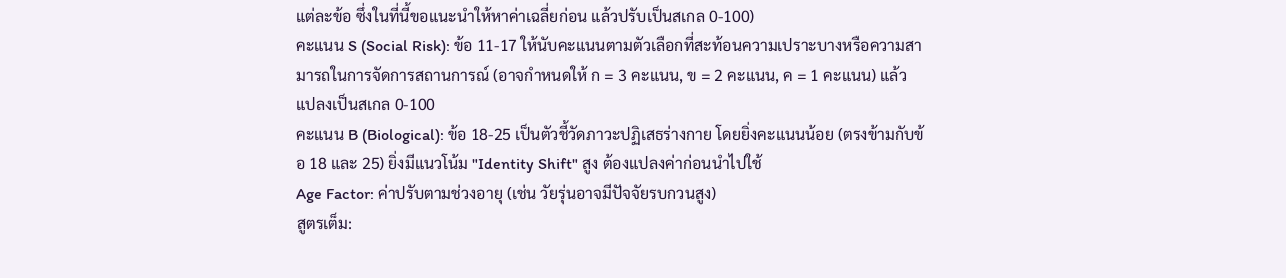แต่ละข้อ ซึ่งในที่นี้ขอแนะนำให้หาค่าเฉลี่ยก่อน แล้วปรับเป็นสเกล 0-100)
คะแนน S (Social Risk): ข้อ 11-17 ให้นับคะแนนตามตัวเลือกที่สะท้อนความเปราะบางหรือความสามารถในการจัดการสถานการณ์ (อาจกำหนดให้ ก = 3 คะแนน, ข = 2 คะแนน, ค = 1 คะแนน) แล้วแปลงเป็นสเกล 0-100
คะแนน B (Biological): ข้อ 18-25 เป็นตัวชี้วัดภาวะปฏิเสธร่างกาย โดยยิ่งคะแนนน้อย (ตรงข้ามกับข้อ 18 และ 25) ยิ่งมีแนวโน้ม "Identity Shift" สูง ต้องแปลงค่าก่อนนำไปใช้
Age Factor: ค่าปรับตามช่วงอายุ (เช่น วัยรุ่นอาจมีปัจจัยรบกวนสูง)
สูตรเต็ม: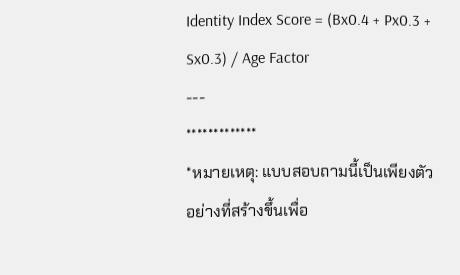Identity Index Score = (Bx0.4 + Px0.3 + Sx0.3) / Age Factor
---
*************
*หมายเหตุ: แบบสอบถามนี้เป็นเพียงตัวอย่างที่สร้างขึ้นเพื่อ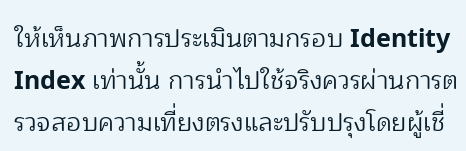ให้เห็นภาพการประเมินตามกรอบ Identity Index เท่านั้น การนำไปใช้จริงควรผ่านการตรวจสอบความเที่ยงตรงและปรับปรุงโดยผู้เชี่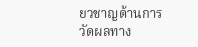ยวชาญด้านการวัดผลทาง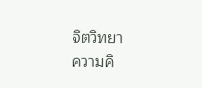จิตวิทยา
ความคิ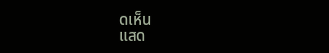ดเห็น
แสด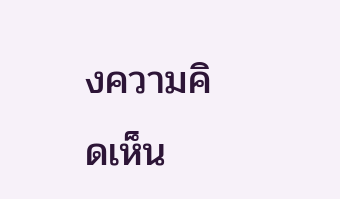งความคิดเห็น